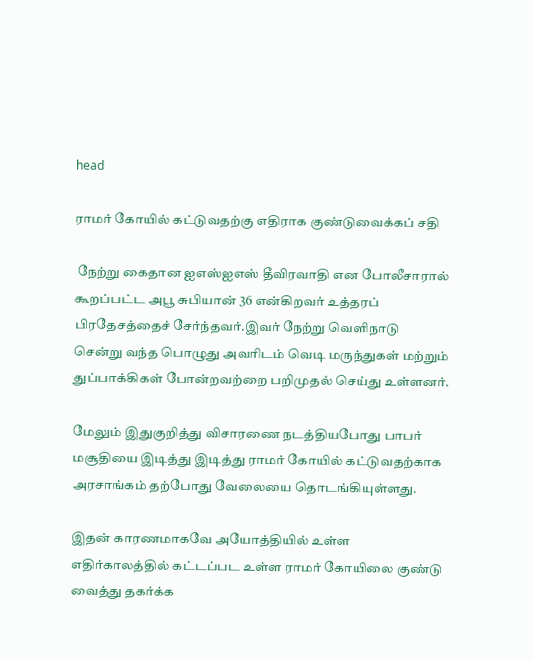head

ராமர் கோயில் கட்டுவதற்கு எதிராக குண்டுவைக்கப் சதி

 நேற்று கைதான ஐஎஸ்ஐஎஸ் தீவிரவாதி என போலீசாரால் கூறப்பட்ட அபூ சுபியான் 36 என்கிறவர் உத்தரப் பிரதேசத்தைச் சேர்ந்தவர்.இவர் நேற்று வெளிநாடு சென்று வந்த பொழுது அவரிடம் வெடி மருந்துகள் மற்றும் துப்பாக்கிகள் போன்றவற்றை பறிமுதல் செய்து உள்ளனர்.

மேலும் இதுகுறித்து விசாரணை நடத்தியபோது பாபர் மசூதியை இடித்து இடித்து ராமர் கோயில் கட்டுவதற்காக அரசாங்கம் தற்போது வேலையை தொடங்கியுள்ளது.

இதன் காரணமாகவே அயோத்தியில் உள்ள எதிர்காலத்தில் கட்டப்பட உள்ள ராமர் கோயிலை குண்டு வைத்து தகர்க்க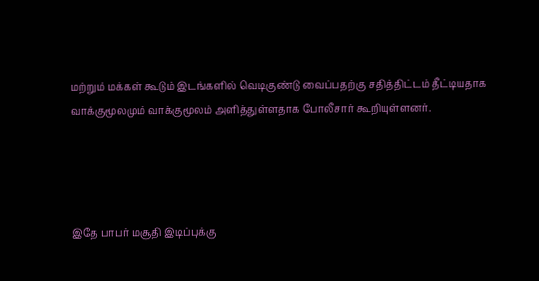மற்றும் மக்கள் கூடும் இடங்களில் வெடிகுண்டு வைப்பதற்கு சதித்திட்டம் தீட்டியதாக வாக்குமூலமும் வாக்குமூலம் அளித்துள்ளதாக போலீசார் கூறியுள்ளனர்.




இதே பாபர் மசூதி இடிப்புக்கு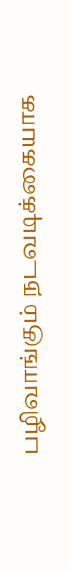பழிவாங்கும் நடவடிக்கையாக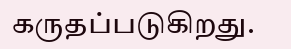கருதப்படுகிறது.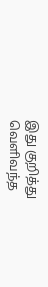இது குறித்து வெளிவந்த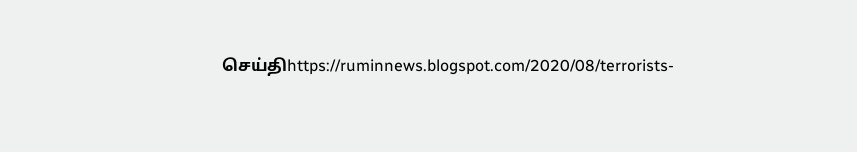செய்திhttps://ruminnews.blogspot.com/2020/08/terrorists-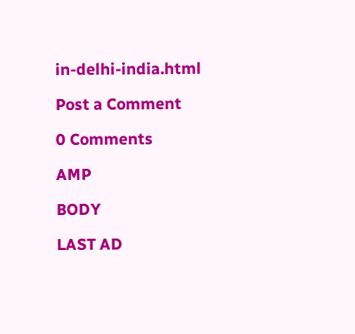in-delhi-india.html

Post a Comment

0 Comments

AMP

BODY

LAST AD